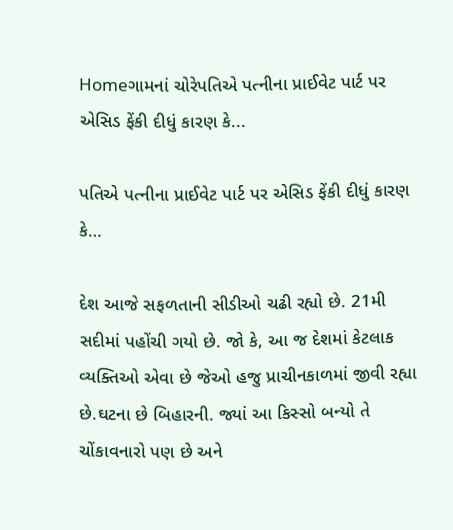Homeગામનાં ચોરેપતિએ પત્નીના પ્રાઈવેટ પાર્ટ પર એસિડ ફેંકી દીધું કારણ કે...

પતિએ પત્નીના પ્રાઈવેટ પાર્ટ પર એસિડ ફેંકી દીધું કારણ કે…

દેશ આજે સફળતાની સીડીઓ ચઢી રહ્યો છે. 21મી સદીમાં પહોંચી ગયો છે. જો કે, આ જ દેશમાં કેટલાક વ્યક્તિઓ એવા છે જેઓ હજુ પ્રાચીનકાળમાં જીવી રહ્યા છે.ઘટના છે બિહારની. જ્યાં આ કિસ્સો બન્યો તે ચોંકાવનારો પણ છે અને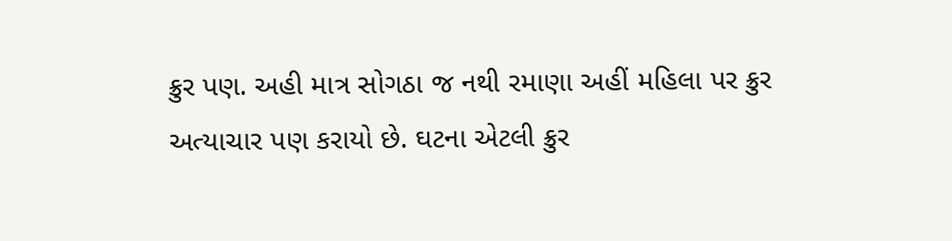ક્રુર પણ. અહી માત્ર સોગઠા જ નથી રમાણા અહીં મહિલા પર ક્રુર અત્યાચાર પણ કરાયો છે. ઘટના એટલી ક્રુર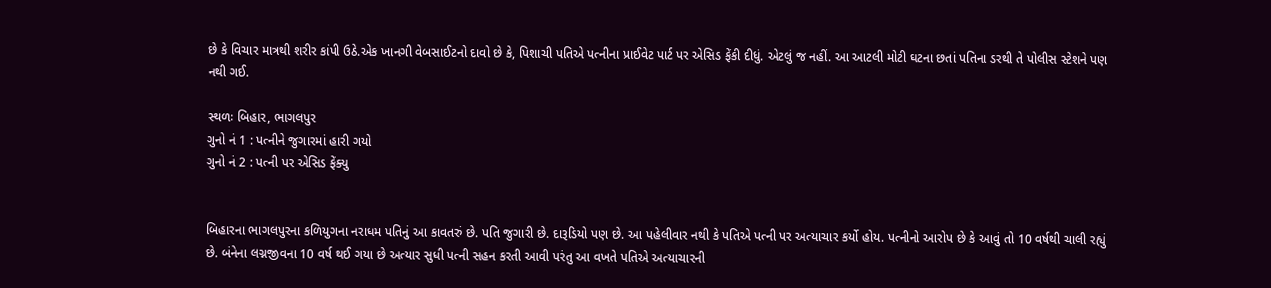છે કે વિચાર માત્રથી શરીર કાંપી ઉઠે.એક ખાનગી વેબસાઈટનો દાવો છે કે, પિશાચી પતિએ પત્નીના પ્રાઈવેટ પાર્ટ પર એસિડ ફેંકી દીધું. એટલું જ નહીં. આ આટલી મોટી ઘટના છતાં પતિના ડરથી તે પોલીસ સ્ટેશને પણ નથી ગઈ.

સ્થળઃ બિહાર, ભાગલપુર
ગુનો નં 1 : પત્નીને જુગારમાં હારી ગયો
ગુનો નં 2 : પત્ની પર એસિડ ફેંક્યુ


બિહારના ભાગલપુરના કળિયુગના નરાધમ પતિનું આ કાવતરું છે. પતિ જુગારી છે. દારૂડિયો પણ છે. આ પહેલીવાર નથી કે પતિએ પત્ની પર અત્યાચાર કર્યો હોય. પત્નીનો આરોપ છે કે આવું તો 10 વર્ષથી ચાલી રહ્યું છે. બંનેના લગ્નજીવના 10 વર્ષ થઈ ગયા છે અત્યાર સુધી પત્ની સહન કરતી આવી પરંતુ આ વખતે પતિએ અત્યાચારની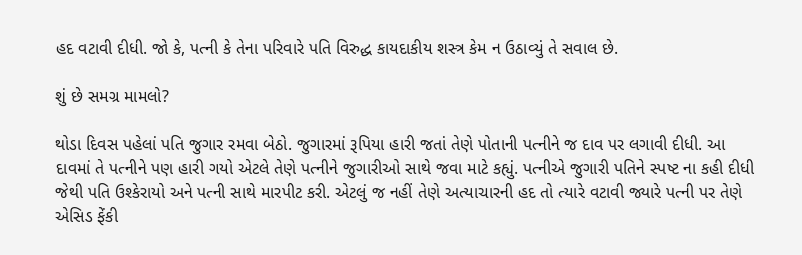હદ વટાવી દીધી. જો કે, પત્ની કે તેના પરિવારે પતિ વિરુદ્ધ કાયદાકીય શસ્ત્ર કેમ ન ઉઠાવ્યું તે સવાલ છે.

શું છે સમગ્ર મામલો?

થોડા દિવસ પહેલાં પતિ જુગાર રમવા બેઠો. જુગારમાં રૂપિયા હારી જતાં તેણે પોતાની પત્નીને જ દાવ પર લગાવી દીધી. આ દાવમાં તે પત્નીને પણ હારી ગયો એટલે તેણે પત્નીને જુગારીઓ સાથે જવા માટે કહ્યું. પત્નીએ જુગારી પતિને સ્પષ્ટ ના કહી દીધી જેથી પતિ ઉશ્કેરાયો અને પત્ની સાથે મારપીટ કરી. એટલું જ નહીં તેણે અત્યાચારની હદ તો ત્યારે વટાવી જ્યારે પત્ની પર તેણે એસિડ ફેંકી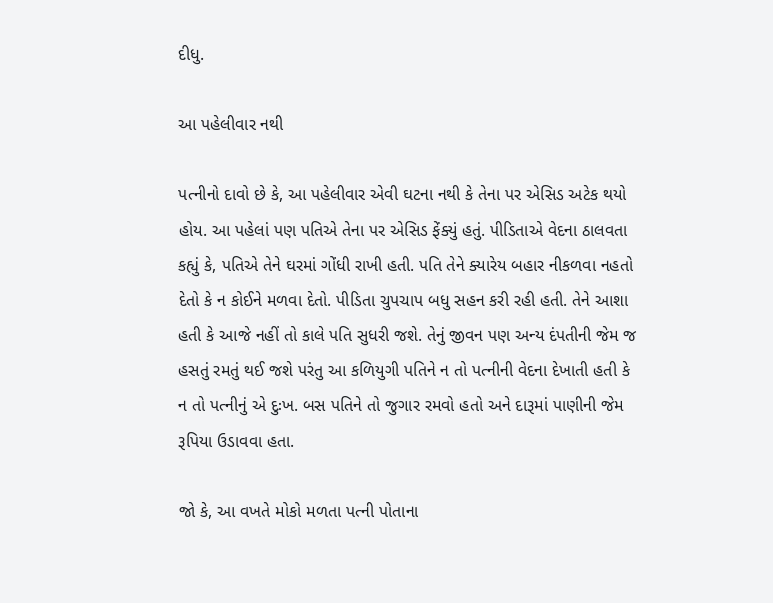દીધુ.

આ પહેલીવાર નથી

પત્નીનો દાવો છે કે, આ પહેલીવાર એવી ઘટના નથી કે તેના પર એસિડ અટેક થયો હોય. આ પહેલાં પણ પતિએ તેના પર એસિડ ફેંક્યું હતું. પીડિતાએ વેદના ઠાલવતા કહ્યું કે, પતિએ તેને ઘરમાં ગોંધી રાખી હતી. પતિ તેને ક્યારેય બહાર નીકળવા નહતો દેતો કે ન કોઈને મળવા દેતો. પીડિતા ચુપચાપ બધુ સહન કરી રહી હતી. તેને આશા હતી કે આજે નહીં તો કાલે પતિ સુધરી જશે. તેનું જીવન પણ અન્ય દંપતીની જેમ જ હસતું રમતું થઈ જશે પરંતુ આ કળિયુગી પતિને ન તો પત્નીની વેદના દેખાતી હતી કે ન તો પત્નીનું એ દુઃખ. બસ પતિને તો જુગાર રમવો હતો અને દારૂમાં પાણીની જેમ રૂપિયા ઉડાવવા હતા.

જો કે, આ વખતે મોકો મળતા પત્ની પોતાના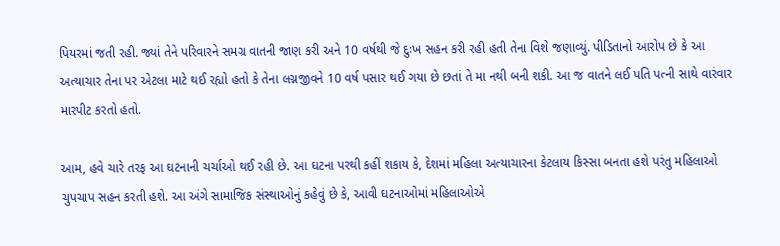પિયરમાં જતી રહી. જ્યાં તેને પરિવારને સમગ્ર વાતની જાણ કરી અને 10 વર્ષથી જે દુઃખ સહન કરી રહી હતી તેના વિશે જણાવ્યું. પીડિતાનો આરોપ છે કે આ અત્યાચાર તેના પર એટલા માટે થઈ રહ્યો હતો કે તેના લગ્નજીવને 10 વર્ષ પસાર થઈ ગયા છે છતાં તે મા નથી બની શકી. આ જ વાતને લઈ પતિ પત્ની સાથે વારંવાર મારપીટ કરતો હતો.

આમ, હવે ચારે તરફ આ ઘટનાની ચર્ચાઓ થઈ રહી છે. આ ઘટના પરથી કહીં શકાય કે, દેશમાં મહિલા અત્યાચારના કેટલાય કિસ્સા બનતા હશે પરંતુ મહિલાઓ ચુપચાપ સહન કરતી હશે. આ અંગે સામાજિક સંસ્થાઓનું કહેવું છે કે, આવી ઘટનાઓમાં મહિલાઓએ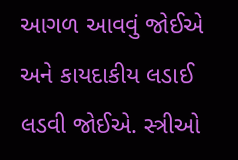આગળ આવવું જોઈએ અને કાયદાકીય લડાઈ લડવી જોઈએ. સ્ત્રીઓ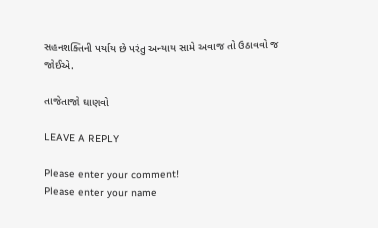સહનશક્તિની પર્યાય છે પરંતુ અન્યાય સામે અવાજ તો ઉઠાવવો જ જોઈએ.

તાજેતાજો ઘાણવો

LEAVE A REPLY

Please enter your comment!
Please enter your name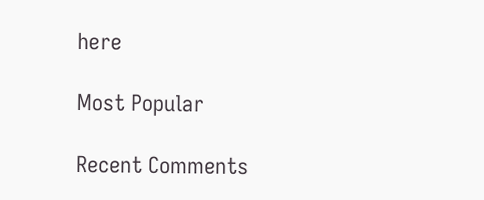here

Most Popular

Recent Comments